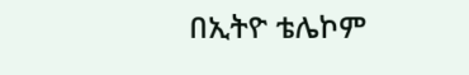በኢትዮ ቴሌኮም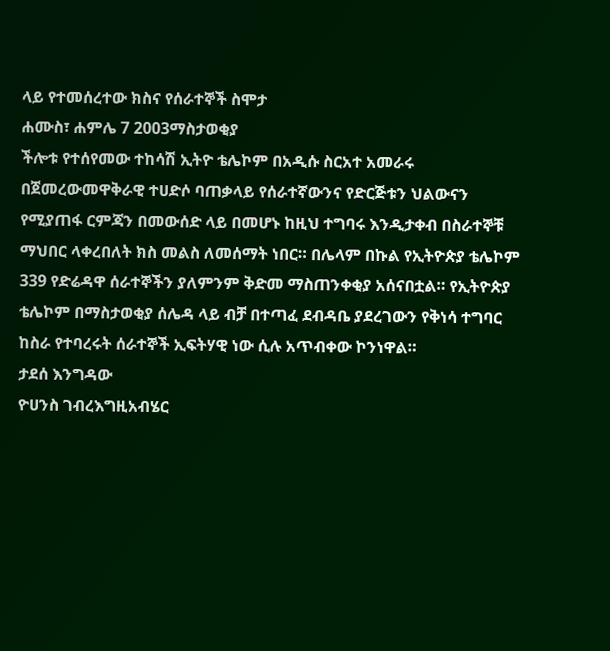ላይ የተመሰረተው ክስና የሰራተኞች ስሞታ
ሐሙስ፣ ሐምሌ 7 2003ማስታወቂያ
ችሎቱ የተሰየመው ተከሳሽ ኢትዮ ቴሌኮም በአዲሱ ስርአተ አመራሩ በጀመረውመዋቅራዊ ተሀድሶ ባጠቃላይ የሰራተኛውንና የድርጅቱን ህልውናን የሚያጠፋ ርምጃን በመውሰድ ላይ በመሆኑ ከዚህ ተግባሩ እንዲታቀብ በስራተኞቹ ማህበር ላቀረበለት ክስ መልስ ለመሰማት ነበር። በሌላም በኩል የኢትዮጵያ ቴሌኮም 339 የድሬዳዋ ሰራተኞችን ያለምንም ቅድመ ማስጠንቀቂያ አሰናበቷል። የኢትዮጵያ ቴሌኮም በማስታወቂያ ሰሌዳ ላይ ብቻ በተጣፈ ደብዳቤ ያደረገውን የቅነሳ ተግባር ከስራ የተባረሩት ሰራተኞች ኢፍትሃዊ ነው ሲሉ አጥብቀው ኮንነዋል።
ታደሰ እንግዳው
ዮሀንስ ገብረእግዚአብሄር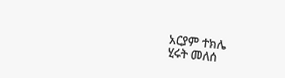አርያም ተክሌ
ሂሩት መለሰ